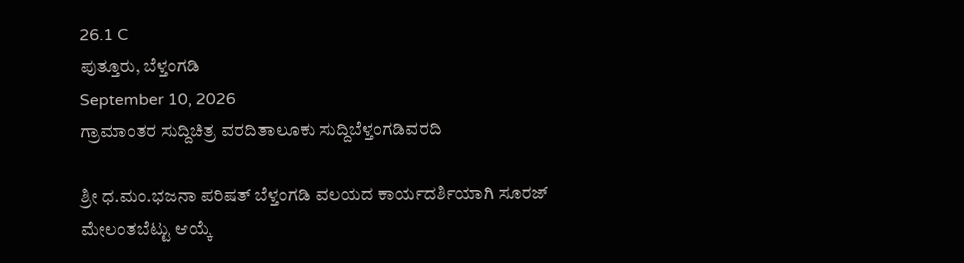26.1 C
ಪುತ್ತೂರು, ಬೆಳ್ತಂಗಡಿ
September 10, 2026
ಗ್ರಾಮಾಂತರ ಸುದ್ದಿಚಿತ್ರ ವರದಿತಾಲೂಕು ಸುದ್ದಿಬೆಳ್ತಂಗಡಿವರದಿ

ಶ್ರೀ ಧ.ಮಂ.ಭಜನಾ ಪರಿಷತ್ ಬೆಳ್ತಂಗಡಿ ವಲಯದ ಕಾರ್ಯದರ್ಶಿಯಾಗಿ ಸೂರಜ್ ಮೇಲಂತಬೆಟ್ಟು ಆಯ್ಕೆ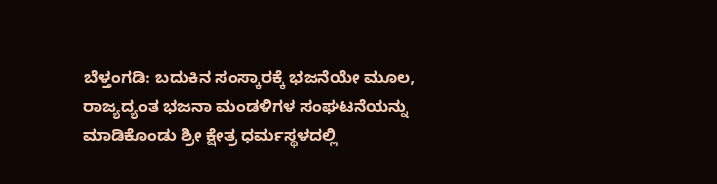ಬೆಳ್ತಂಗಡಿ: ಬದುಕಿನ ಸಂಸ್ಕಾರಕ್ಕೆ ಭಜನೆಯೇ ಮೂಲ, ರಾಜ್ಯದ್ಯಂತ ಭಜನಾ ಮಂಡಳಿಗಳ ಸಂಘಟನೆಯನ್ನು ಮಾಡಿಕೊಂಡು ಶ್ರೀ ಕ್ಷೇತ್ರ ಧರ್ಮಸ್ಥಳದಲ್ಲಿ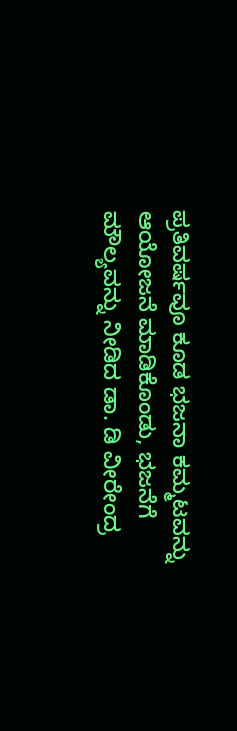ಪ್ರತಿವರ್ಷವೂ ಕೂಡ ಭಜನಾ ಕಮ್ಮಟವನ್ನು ಆಯೋಜನೆ ಮಾಡಿಕೊಂಡು, ಭಜನೆಗೆ ಮೌಲ್ಯವನ್ನು ನೀಡಿದ ಡಾ. ಡಿ ವೀರೇಂದ್ರ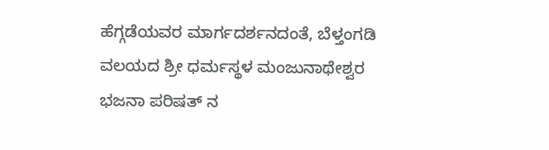ಹೆಗ್ಗಡೆಯವರ ಮಾರ್ಗದರ್ಶನದಂತೆ, ಬೆಳ್ತಂಗಡಿ ವಲಯದ ಶ್ರೀ ಧರ್ಮಸ್ಥಳ ಮಂಜುನಾಥೇಶ್ವರ ಭಜನಾ ಪರಿಷತ್ ನ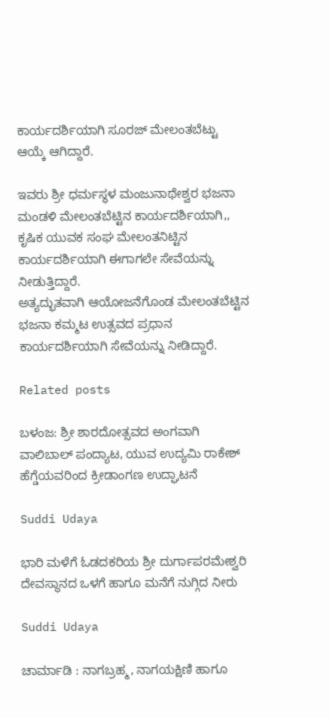ಕಾರ್ಯದರ್ಶಿಯಾಗಿ ಸೂರಜ್ ಮೇಲಂತಬೆಟ್ಟು ಆಯ್ಕೆ ಆಗಿದ್ದಾರೆ.

ಇವರು ಶ್ರೀ ಧರ್ಮಸ್ಥಳ ಮಂಜುನಾಥೇಶ್ವರ ಭಜನಾ ಮಂಡಳಿ ಮೇಲಂತಬೆಟ್ಟಿನ ಕಾರ್ಯದರ್ಶಿಯಾಗಿ,, ಕೃಷಿಕ ಯುವಕ ಸಂಘ ಮೇಲಂತನಿಟ್ಟಿನ ಕಾರ್ಯದರ್ಶಿಯಾಗಿ ಈಗಾಗಲೇ ಸೇವೆಯನ್ನು ನೀಡುತ್ತಿದ್ದಾರೆ.
ಅತ್ಯದ್ಭುತವಾಗಿ ಆಯೋಜನೆಗೊಂಡ ಮೇಲಂತಬೆಟ್ಟಿನ ಭಜನಾ ಕಮ್ಮಟ ಉತ್ಸವದ ಪ್ರಧಾನ ಕಾರ್ಯದರ್ಶಿಯಾಗಿ ಸೇವೆಯನ್ನು ನೀಡಿದ್ದಾರೆ.

Related posts

ಬಳಂಜ: ಶ್ರೀ ಶಾರದೋತ್ಸವದ ಅಂಗವಾಗಿ ವಾಲಿಬಾಲ್ ಪಂದ್ಯಾಟ, ಯುವ ಉದ್ಯಮಿ ರಾಕೇಶ್ ಹೆಗ್ಡೆಯವರಿಂದ ಕ್ರೀಡಾಂಗಣ ಉದ್ಘಾಟನೆ

Suddi Udaya

ಭಾರಿ ಮಳೆಗೆ ಓಡದಕರಿಯ ಶ್ರೀ ದುರ್ಗಾಪರಮೇಶ್ವರಿ ದೇವಸ್ಥಾನದ ಒಳಗೆ ಹಾಗೂ ಮನೆಗೆ ನುಗ್ಗಿದ ನೀರು

Suddi Udaya

ಚಾರ್ಮಾಡಿ : ನಾಗಬ್ರಹ್ಮ, ನಾಗಯಕ್ಷಿಣಿ ಹಾಗೂ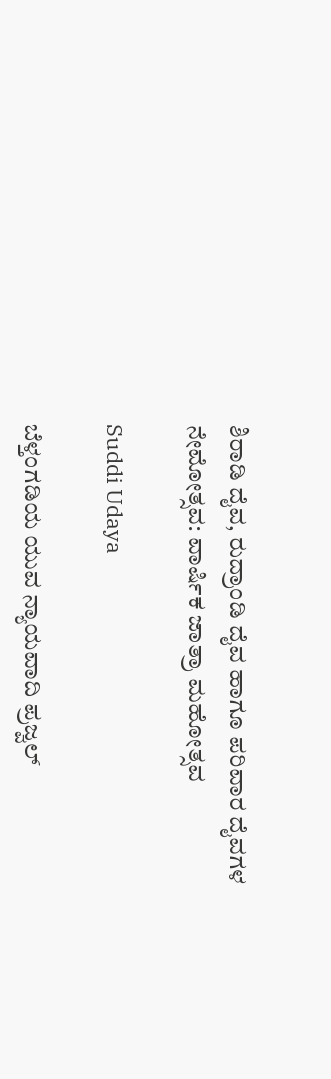ಶಿರಾಡಿ ದೈವ, ರುದ್ರಾಂಡಿ ದೈವ ಹಾಗೂ ಪರಿವಾರ ದೈವಗಳ ನೇಮೋತ್ಸವ: ವಾರ್ಷಿಕ ಜಾತ್ರಾ ಮಹೋತ್ಸವ

Suddi Udaya

ಬೆಳ್ತಂಗಡಿಯ ಯುವ ನ್ಯಾಯವಾದಿ ಪ್ರಜ್ವಲ್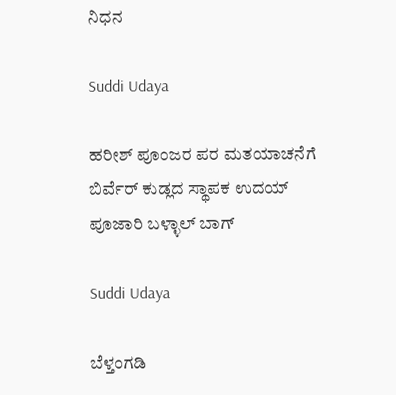ನಿಧನ

Suddi Udaya

ಹರೀಶ್ ಪೂಂಜರ ಪರ ಮತಯಾಚನೆಗೆ ಬಿರ್ವೆರ್ ಕುಡ್ಲದ ಸ್ಥಾಪಕ ಉದಯ್ ಪೂಜಾರಿ ಬಳ್ಳಾಲ್ ಬಾಗ್

Suddi Udaya

ಬೆಳ್ತಂಗಡಿ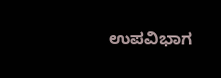ಉಪವಿಭಾಗ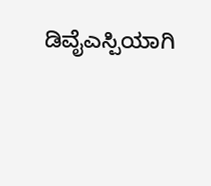ಡಿವೈಎಸ್ಪಿಯಾಗಿ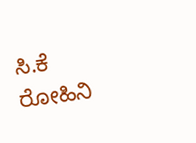ಸಿ.ಕೆ ರೋಹಿನಿ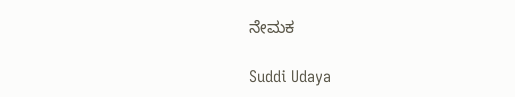ನೇಮಕ

Suddi Udaya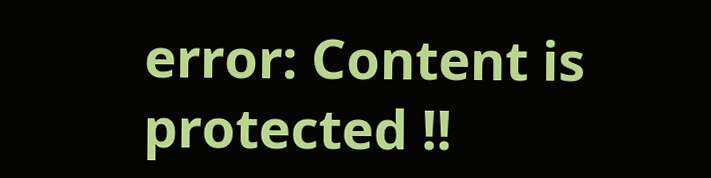error: Content is protected !!